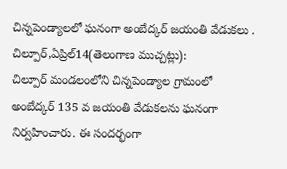చిన్నపెండ్యాలలో ఘనంగా అంబేద్కర్ జయంతి వేడుకలు .
చిల్పూర్,ఏప్రిల్14(తెలంగాణ ముచ్చట్లు):
చిల్పూర్ మండలంలోని చిన్నపెండ్యాల గ్రామంలో అంబేద్కర్ 135 వ జయంతి వేడుకలను ఘనంగా నిర్వహించారు. ఈ సందర్భంగా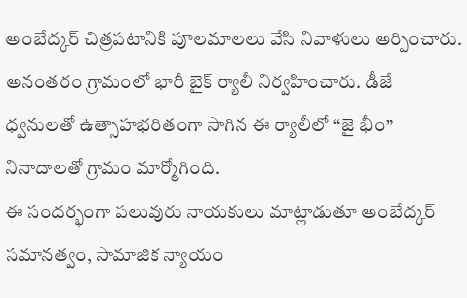అంబేద్కర్ చిత్రపటానికి పూలమాలలు వేసి నివాళులు అర్పించారు.
అనంతరం గ్రామంలో భారీ బైక్ ర్యాలీ నిర్వహించారు. డీజే ధ్వనులతో ఉత్సాహభరితంగా సాగిన ఈ ర్యాలీలో “జై భీం” నినాదాలతో గ్రామం మార్మోగింది.
ఈ సందర్భంగా పలువురు నాయకులు మాట్లాడుతూ అంబేద్కర్ సమానత్వం, సామాజిక న్యాయం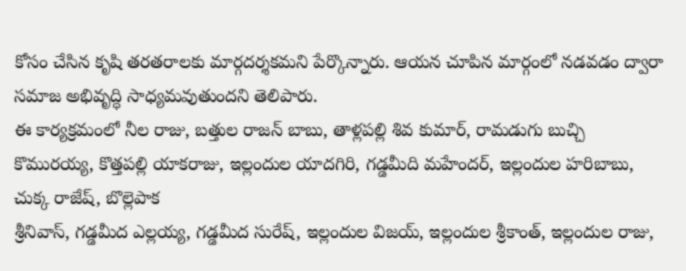కోసం చేసిన కృషి తరతరాలకు మార్గదర్శకమని పేర్కొన్నారు. ఆయన చూపిన మార్గంలో నడవడం ద్వారా సమాజ అభివృద్ధి సాధ్యమవుతుందని తెలిపారు.
ఈ కార్యక్రమంలో నీల రాజు, బత్తుల రాజన్ బాబు, తాళ్లపల్లి శివ కుమార్, రామడుగు బుచ్చి కొమురయ్య, కొత్తపల్లి యాకరాజు, ఇల్లందుల యాదగిరి, గడ్డమీది మహేందర్, ఇల్లందుల హరిబాబు, చుక్క రాజేష్, బొల్లెపాక
శ్రీనివాస్, గడ్డమీద ఎల్లయ్య, గడ్డమీద సురేష్, ఇల్లందుల విజయ్, ఇల్లందుల శ్రీకాంత్, ఇల్లందుల రాజు,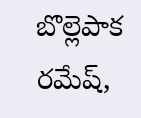బొల్లెపాక రమేష్,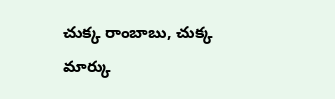చుక్క రాంబాబు, చుక్క మార్కు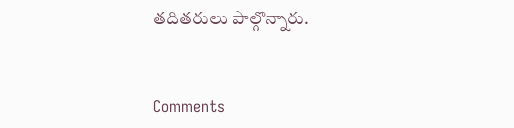తదితరులు పాల్గొన్నారు.


Comments